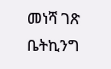መነሻ ገጽ ቤትኪንግ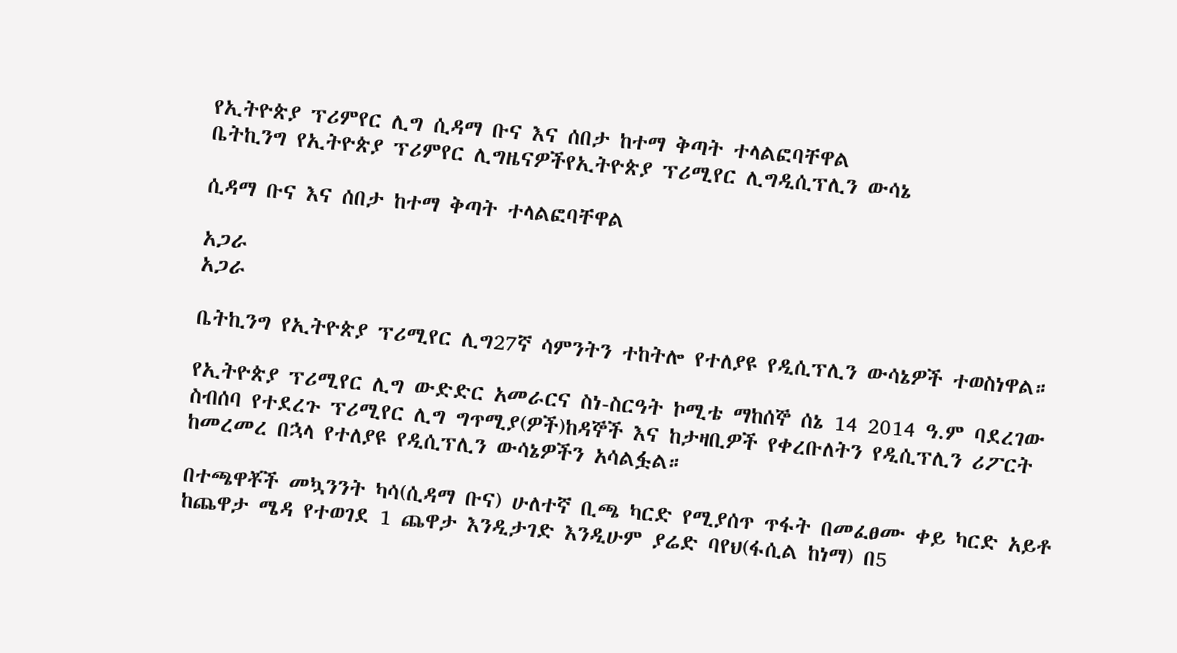የኢትዮጵያ ፕሪምየር ሊግ ሲዳማ ቡና እና ሰበታ ከተማ ቅጣት ተላልፎባቸዋል
ቤትኪንግ የኢትዮጵያ ፕሪምየር ሊግዜናዎችየኢትዮጵያ ፕሪሚየር ሊግዲሲፕሊን ውሳኔ

ሲዳማ ቡና እና ሰበታ ከተማ ቅጣት ተላልፎባቸዋል

አጋራ
አጋራ

ቤትኪንግ የኢትዮጵያ ፕሪሚየር ሊግ27ኛ ሳምንትን ተከትሎ የተለያዩ የዲሲፕሊን ውሳኔዎች ተወስነዋል።

የኢትዮጵያ ፕሪሚየር ሊግ ውድድር አመራርና ስነ-ስርዓት ኮሚቴ ማከሰኞ ሰኔ 14 2014 ዓ.ም ባደረገው ስብሰባ የተደረጉ ፕሪሚየር ሊግ ግጥሚያ(ዎች)ከዳኞች እና ከታዛቢዎች የቀረቡለትን የዲሲፕሊን ሪፖርት ከመረመረ በኋላ የተለያዩ የዲሲፕሊን ውሳኔዎችን አሳልፏል።

በተጫዋቾች መኳንንት ካሳ(ሲዳማ ቡና) ሁለተኛ ቢጫ ካርድ የሚያሰጥ ጥፋት በመፈፀሙ ቀይ ካርድ አይቶ ከጨዋታ ሜዳ የተወገደ 1 ጨዋታ እንዲታገድ እንዲሁም ያሬድ ባየህ(ፋሲል ከነማ) በ5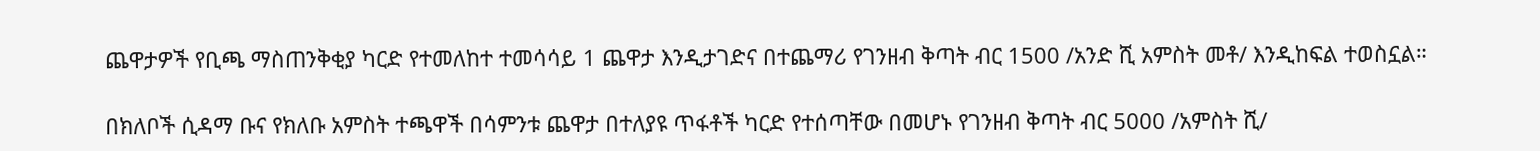ጨዋታዎች የቢጫ ማስጠንቅቂያ ካርድ የተመለከተ ተመሳሳይ 1 ጨዋታ እንዲታገድና በተጨማሪ የገንዘብ ቅጣት ብር 1500 /አንድ ሺ አምስት መቶ/ እንዲከፍል ተወስኗል።

በክለቦች ሲዳማ ቡና የክለቡ አምስት ተጫዋች በሳምንቱ ጨዋታ በተለያዩ ጥፋቶች ካርድ የተሰጣቸው በመሆኑ የገንዘብ ቅጣት ብር 5000 /አምስት ሺ/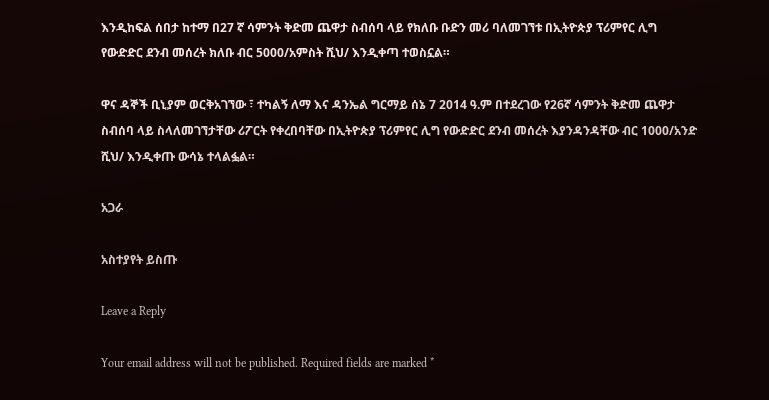እንዲከፍል ሰበታ ከተማ በ27 ኛ ሳምንት ቅድመ ጨዋታ ስብሰባ ላይ የክለቡ ቡድን መሪ ባለመገኘቱ በኢትዮጵያ ፕሪምየር ሊግ የውድድር ደንብ መሰረት ክለቡ ብር 5000/አምስት ሺህ/ እንዲቀጣ ተወስኗል።

ዋና ዳኞች ቢኒያም ወርቅአገኘው ፣ ተካልኝ ለማ እና ዳንኤል ግርማይ ሰኔ 7 2014 ዓ.ም በተደረገው የ26ኛ ሳምንት ቅድመ ጨዋታ ስብሰባ ላይ ስላለመገኘታቸው ሪፖርት የቀረበባቸው በኢትዮጵያ ፕሪምየር ሊግ የውድድር ደንብ መሰረት እያንዳንዳቸው ብር 1000/አንድ ሺህ/ እንዲቀጡ ውሳኔ ተላልፏል።

አጋራ

አስተያየት ይስጡ

Leave a Reply

Your email address will not be published. Required fields are marked *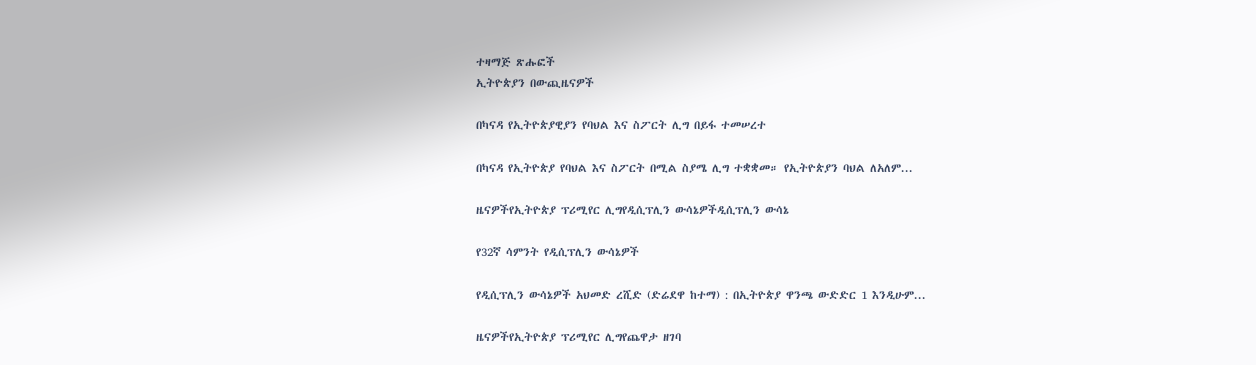ተዛማጅ ጽሑፎች
ኢትዮጵያን በውጪዜናዎች

በካናዳ የኢትዮጵያዊያን የባህል እና ስፖርት ሊግ በይፋ ተመሠረተ

በካናዳ የኢትዮጵያ የባህል እና ስፖርት በሚል ስያሜ ሊግ ተቋቋመ። የኢትዮጵያን ባህል ለአለም...

ዜናዎችየኢትዮጵያ ፕሪሚየር ሊግየዲሲፕሊን ውሳኔዎችዲሲፕሊን ውሳኔ

የ32ኛ ሳምንት የዲሲፕሊን ውሳኔዎች

የዲሲፕሊን ውሳኔዎች አህመድ ረሺድ (ድሬደዋ ከተማ) : በኢትዮጵያ ዋንጫ ውድድር 1 እንዲሁም...

ዜናዎችየኢትዮጵያ ፕሪሚየር ሊግየጨዋታ ዘገባ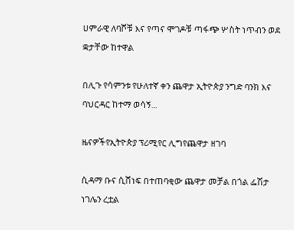ሀምራዊ ለባሾቹ እና የጣና ሞገዶቹ ጣፋጭ ሦስት ነጥብን ወደ ቋታቸው ከተዋል

በሊጉ የሳምንቱ የሁለተኛ ቀን ጨዋታ ኢትዮጵያ ንግድ ባንክ እና ባህርዳር ከተማ ወሳኝ...

ዜናዎችየኢትዮጵያ ፕሪሚየር ሊግየጨዋታ ዘገባ

ሲዳማ ቡና ሲሸነፍ በተጠባቂው ጨዋታ መቻል በጎል ፌሽታ ነገሌን ረቷል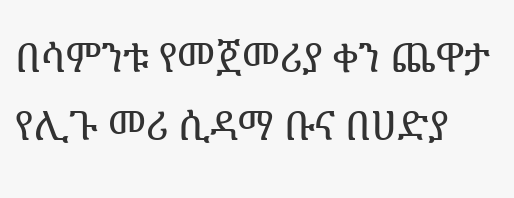በሳምንቱ የመጀመሪያ ቀን ጨዋታ የሊጉ መሪ ሲዳማ ቡና በሀድያ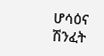ሆሳዕና ሽንፈት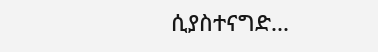ሲያስተናግድ...